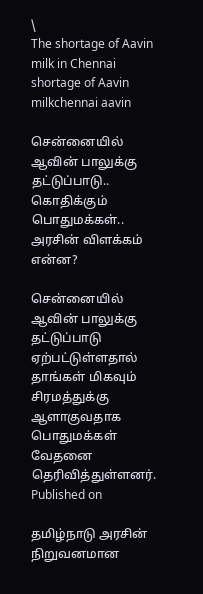\
The shortage of Aavin milk in Chennai
shortage of Aavin milkchennai aavin

சென்னையில் ஆவின் பாலுக்கு தட்டுப்பாடு.. கொதிக்கும் பொதுமக்கள்.. அரசின் விளக்கம் என்ன?

சென்னையில் ஆவின் பாலுக்கு தட்டுப்பாடு ஏற்பட்டுள்ளதால் தாங்கள் மிகவும் சிரமத்துக்கு ஆளாகுவதாக பொதுமக்கள் வேதனை தெரிவித்துள்ளனர்.
Published on

தமிழ்நாடு அரசின் நிறுவனமான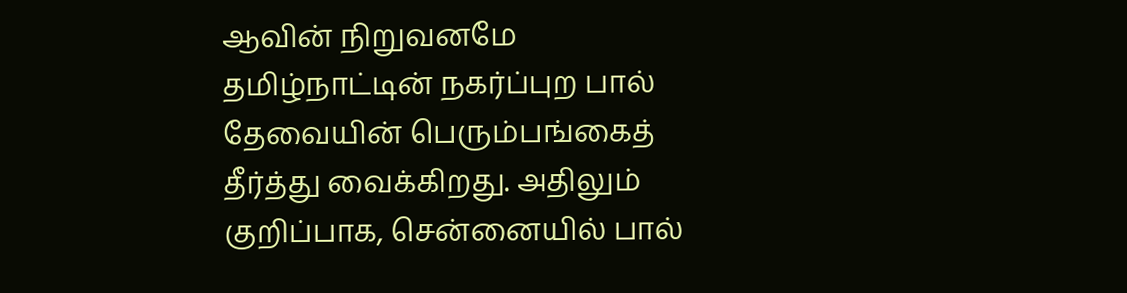ஆவின் நிறுவனமே தமிழ்நாட்டின் நகர்ப்புற பால் தேவையின் பெரும்பங்கைத் தீர்த்து வைக்கிறது. அதிலும் குறிப்பாக, சென்னையில் பால்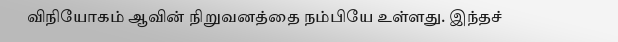விநியோகம் ஆவின் நிறுவனத்தை நம்பியே உள்ளது. இந்தச்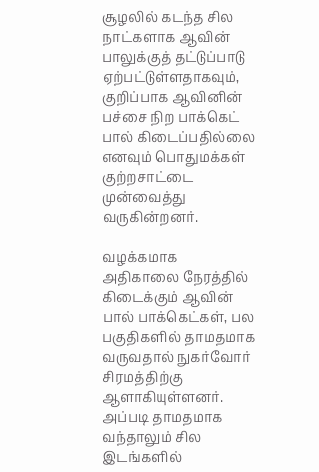சூழலில் கடந்த சில நாட்களாக ஆவின் பாலுக்குத் தட்டுப்பாடு ஏற்பட்டுள்ளதாகவும், குறிப்பாக ஆவினின் பச்சை நிற‌ பாக்கெட் பால் கிடைப்பதில்லை எனவும் பொதுமக்கள் குற்றசாட்டை முன்வைத்து வருகின்றனர்.

வழக்கமாக அதிகாலை நேரத்தில் கிடைக்கும் ஆவின் பால் பாக்கெட்கள், பல பகுதிகளில் தாமதமாக வருவதால் நுகர்வோர் சிரமத்திற்கு ஆளாகியுள்ளனர். அப்படி தாமதமாக வந்தாலும் சில இடங்களில்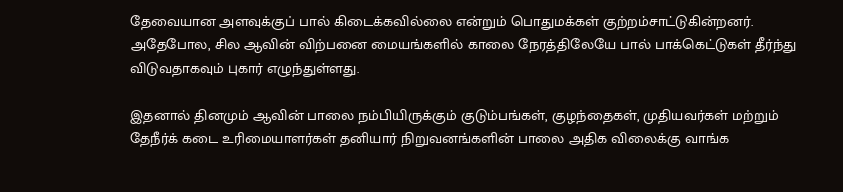தேவையான அளவுக்குப் பால் கிடைக்கவில்லை என்றும் பொதுமக்கள் குற்றம்சாட்டுகின்றனர். அதேபோல, சில ஆவின் விற்பனை மையங்களில் காலை நேரத்திலேயே பால் பாக்கெட்டுகள் தீர்ந்து விடுவதாகவும் புகார் எழுந்துள்ளது.

இதனால் தினமும் ஆவின் பாலை நம்பியிருக்கும் குடும்பங்கள், குழந்தைகள், முதியவர்கள் மற்றும் தேநீர்க் கடை உரிமையாளர்கள் தனியார் நிறுவனங்களின் பாலை அதிக விலைக்கு வாங்க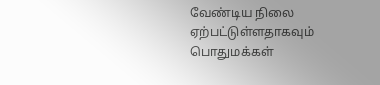வேண்டிய நிலை ஏற்பட்டுள்ளதாகவும் பொதுமக்கள்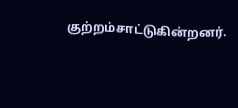குற்றம்சாட்டுகின்றனர்.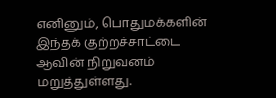எனினும், பொதுமக்களின் இந்தக் குற்றச்சாட்டை ஆவின் நிறுவனம் மறுத்துள்ளது.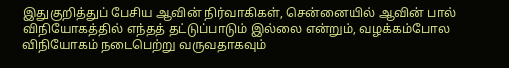இதுகுறித்துப் பேசிய ஆவின் நிர்வாகிகள், சென்னையில் ஆவின் பால் விநியோகத்தில் எந்தத் தட்டுப்பாடும் இல்லை என்றும், வழக்கம்போல விநியோகம் நடைபெற்று வருவதாகவும்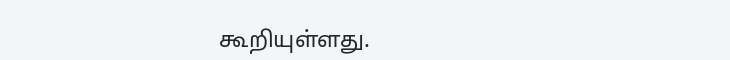கூறியுள்ளது.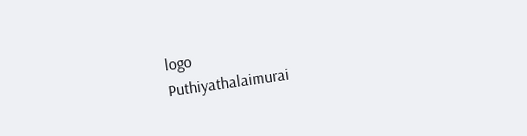logo
Puthiyathalaimurai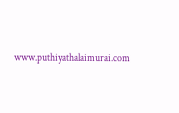www.puthiyathalaimurai.com